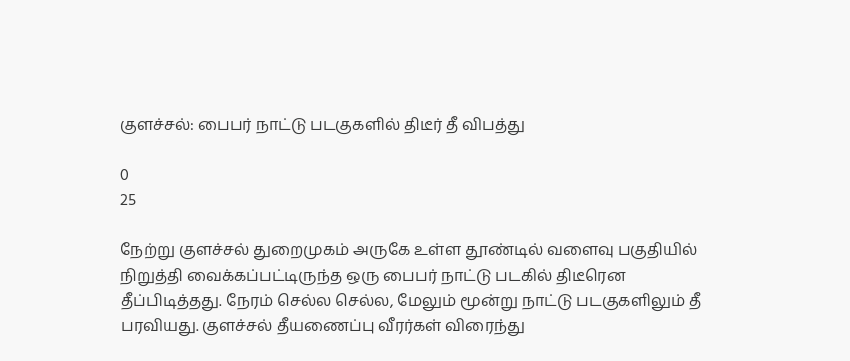குளச்சல்: பைபர் நாட்டு படகுகளில் திடீர் தீ விபத்து

0
25

நேற்று குளச்சல் துறைமுகம் அருகே உள்ள தூண்டில் வளைவு பகுதியில் நிறுத்தி வைக்கப்பட்டிருந்த ஒரு பைபர் நாட்டு படகில் திடீரென தீப்பிடித்தது. நேரம் செல்ல செல்ல, மேலும் மூன்று நாட்டு படகுகளிலும் தீ பரவியது. குளச்சல் தீயணைப்பு வீரர்கள் விரைந்து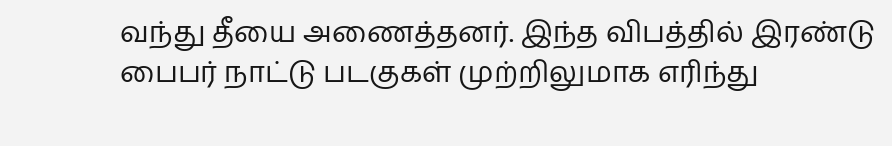வந்து தீயை அணைத்தனர். இந்த விபத்தில் இரண்டு பைபர் நாட்டு படகுகள் முற்றிலுமாக எரிந்து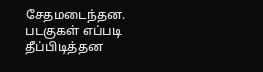சேதமடைந்தன. படகுகள் எப்படி தீப்பிடித்தன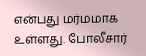என்பது மர்மமாக உள்ளது. போலீசார்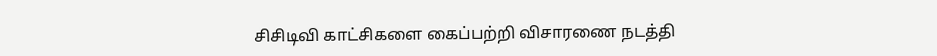சிசிடிவி காட்சிகளை கைப்பற்றி விசாரணை நடத்தி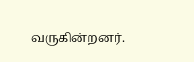வருகின்றனர்.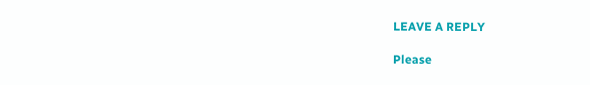LEAVE A REPLY

Please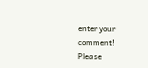enter your comment!
Please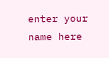enter your name here